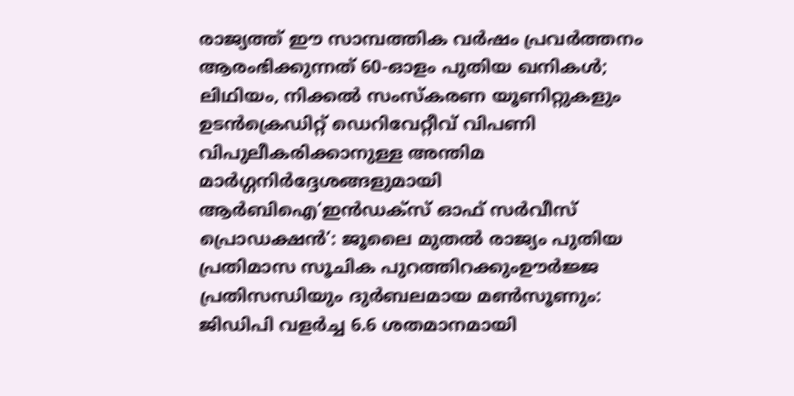രാജ്യത്ത് ഈ സാമ്പത്തിക വർഷം പ്രവർത്തനം ആരംഭിക്കുന്നത് 60-ഓളം പുതിയ ഖനികൾ; ലിഥിയം, നിക്കൽ സംസ്‌കരണ യൂണിറ്റുകളും ഉടൻക്രെഡിറ്റ് ഡെറിവേറ്റീവ് വിപണി വിപുലീകരിക്കാനുള്ള അന്തിമ മാർഗ്ഗനിർദ്ദേശങ്ങളുമായി ആർബിഐ‘ഇൻഡക്സ് ഓഫ് സർവീസ് പ്രൊഡക്ഷൻ’: ജൂലൈ മുതൽ രാജ്യം പുതിയ പ്രതിമാസ സൂചിക പുറത്തിറക്കുംഊർജ്ജ പ്രതിസന്ധിയും ദുർബലമായ മൺസൂണും: ജിഡിപി വളർച്ച 6.6 ശതമാനമായി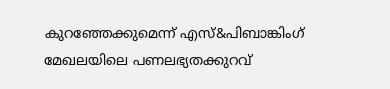കുറഞ്ഞേക്കുമെന്ന് എസ്&പിബാങ്കിംഗ് മേഖലയിലെ പണലഭ്യതക്കുറവ്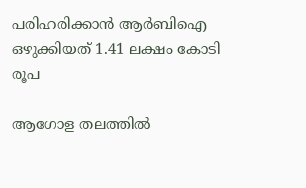പരിഹരിക്കാൻ ആർബിഐ ഒഴുക്കിയത് 1.41 ലക്ഷം കോടി രൂപ

ആഗോള തലത്തില്‍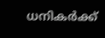ധനികര്‍ക്ക്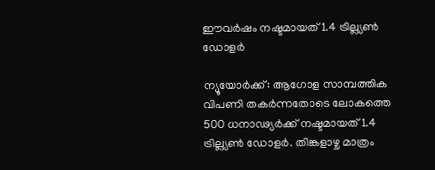ഈവര്‍ഷം നഷ്ടമായത് 1.4 ട്രില്ല്യണ്‍ ഡോളര്‍

ന്യൂയോര്‍ക്ക്: ആഗോള സാമ്പത്തിക വിപണി തകര്‍ന്നതോടെ ലോകത്തെ 500 ധനാഢ്യര്‍ക്ക് നഷ്ടമായത് 1.4 ട്രില്ല്യണ്‍ ഡോളര്‍. തിങ്കളാഴ്ച മാത്രം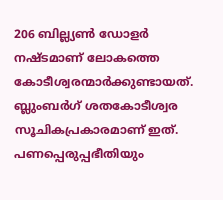206 ബില്ല്യണ്‍ ഡോളര്‍ നഷ്ടമാണ് ലോകത്തെ കോടീശ്വരന്മാര്‍ക്കുണ്ടായത്. ബ്ലുംബര്‍ഗ് ശതകോടീശ്വര സൂചികപ്രകാരമാണ് ഇത്.
പണപ്പെരുപ്പഭീതിയും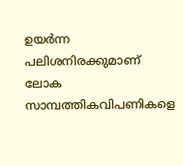ഉയര്‍ന്ന പലിശനിരക്കുമാണ് ലോക സാമ്പത്തികവിപണികളെ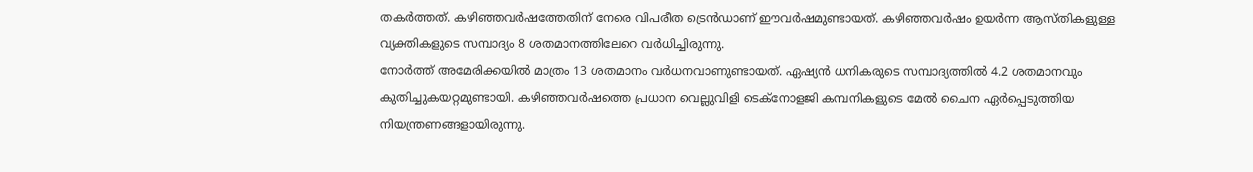തകര്‍ത്തത്. കഴിഞ്ഞവര്‍ഷത്തേതിന് നേരെ വിപരീത ട്രെന്‍ഡാണ് ഈവര്‍ഷമുണ്ടായത്. കഴിഞ്ഞവര്‍ഷം ഉയര്‍ന്ന ആസ്തികളുള്ള വ്യക്തികളുടെ സമ്പാദ്യം 8 ശതമാനത്തിലേറെ വര്‍ധിച്ചിരുന്നു.
നോര്‍ത്ത് അമേരിക്കയില്‍ മാത്രം 13 ശതമാനം വര്‍ധനവാണുണ്ടായത്. ഏഷ്യന്‍ ധനികരുടെ സമ്പാദ്യത്തില്‍ 4.2 ശതമാനവും കുതിച്ചുകയറ്റമുണ്ടായി. കഴിഞ്ഞവര്‍ഷത്തെ പ്രധാന വെല്ലുവിളി ടെക്‌നോളജി കമ്പനികളുടെ മേല്‍ ചൈന ഏര്‍പ്പെടുത്തിയ നിയന്ത്രണങ്ങളായിരുന്നു.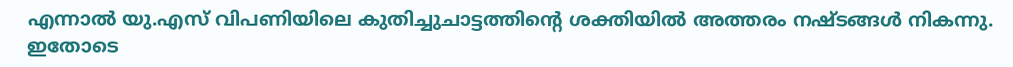എന്നാല്‍ യു.എസ് വിപണിയിലെ കുതിച്ചുചാട്ടത്തിന്റെ ശക്തിയില്‍ അത്തരം നഷ്ടങ്ങള്‍ നികന്നു. ഇതോടെ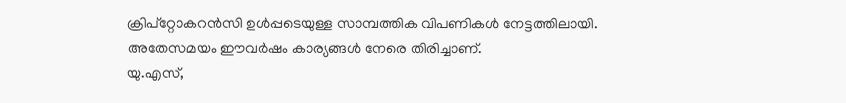ക്രിപ്‌റ്റോകറന്‍സി ഉള്‍പ്പടെയുള്ള സാമ്പത്തിക വിപണികള്‍ നേട്ടത്തിലായി. അതേസമയം ഈവര്‍ഷം കാര്യങ്ങള്‍ നേരെ തിരിച്ചാണ്.
യു.എസ്,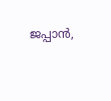ജപ്പാന്‍,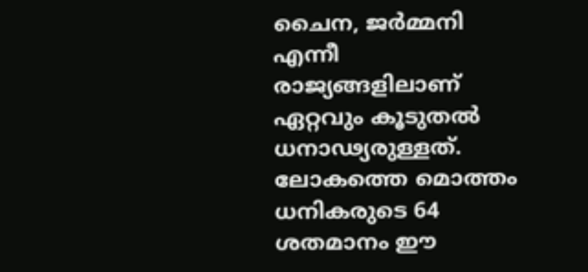ചൈന, ജര്‍മ്മനി എന്നീ രാജ്യങ്ങളിലാണ് ഏറ്റവും കൂടുതല്‍ ധനാഢ്യരുള്ളത്. ലോകത്തെ മൊത്തം ധനികരുടെ 64 ശതമാനം ഈ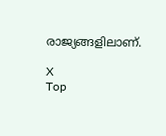രാജ്യങ്ങളിലാണ്.

X
Top